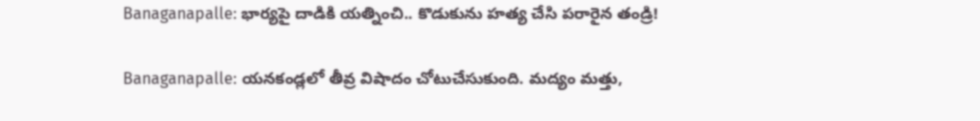Banaganapalle: భార్యపై దాడికి యత్నించి.. కొడుకును హత్య చేసి పరారైన తండ్రి!

Banaganapalle: యనకండ్లలో తీవ్ర విషాదం చోటుచేసుకుంది. మద్యం మత్తు,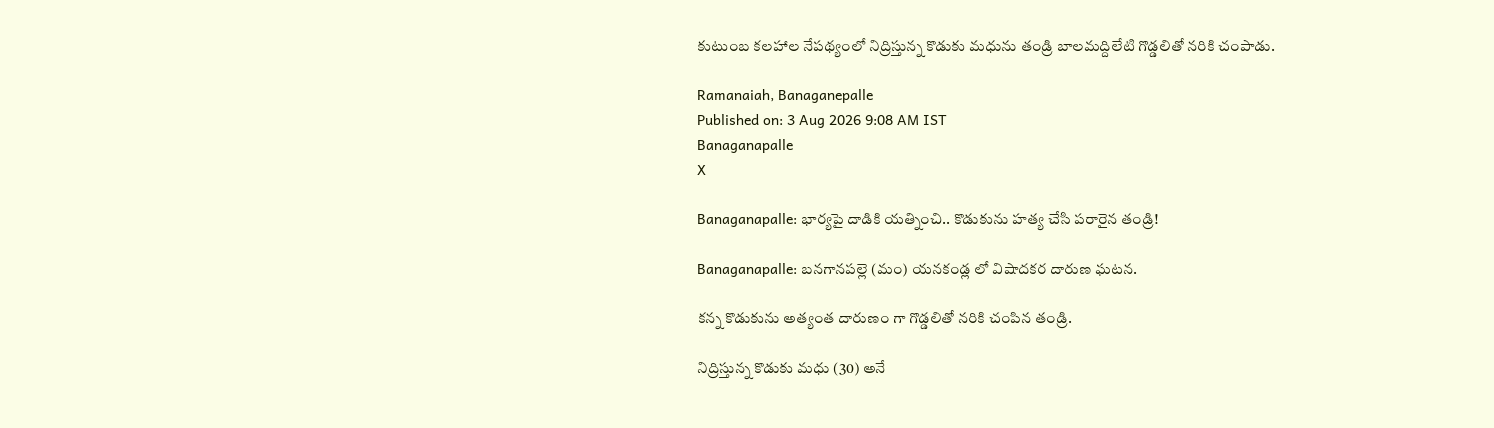కుటుంబ కలహాల నేపథ్యంలో నిద్రిస్తున్న కొడుకు మధును తండ్రి బాలమద్దిలేటి గొడ్డలితో నరికి చంపాడు.

Ramanaiah, Banaganepalle
Published on: 3 Aug 2026 9:08 AM IST
Banaganapalle
X

Banaganapalle: భార్యపై దాడికి యత్నించి.. కొడుకును హత్య చేసి పరారైన తండ్రి!

Banaganapalle: బనగానపల్లె (మం) యనకండ్ల లో విషాదకర దారుణ ఘటన.

కన్న కొడుకును అత్యంత దారుణం గా గొడ్డలితో నరికి చంపిన తండ్రి.

నిద్రిస్తున్న కొడుకు మధు (30) అనే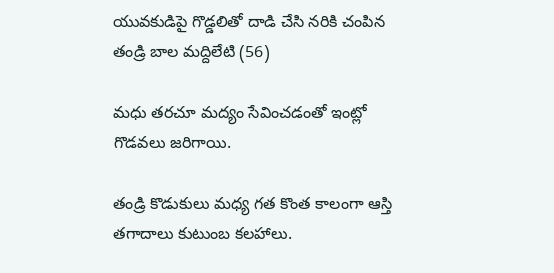యువకుడిపై గొడ్డలితో దాడి చేసి నరికి చంపిన తండ్రి బాల మద్దిలేటి (56)

మధు తరచూ మద్యం సేవించడంతో ఇంట్లో గొడవలు జరిగాయి.

తండ్రి కొడుకులు మధ్య గత కొంత కాలంగా ఆస్తి తగాదాలు కుటుంబ కలహాలు.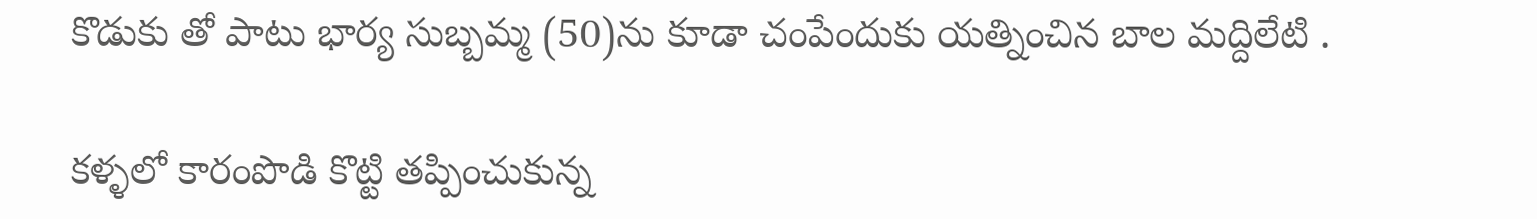కొడుకు తో పాటు భార్య సుబ్బమ్మ (50)ను కూడా చంపేందుకు యత్నించిన బాల మద్దిలేటి .

కళ్ళలో కారంపొడి కొట్టి తప్పించుకున్న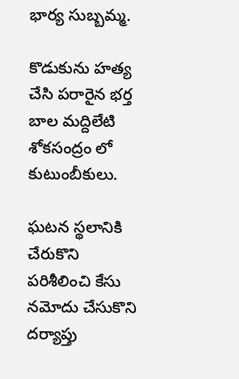భార్య సుబ్బమ్మ.

కొడుకును హత్య చేసి పరారైన భర్త బాల మద్దిలేటి శోకసంద్రం లో కుటుంబీకులు.

ఘటన స్థలానికి చేరుకొని పరిశీలించి కేసు నమోదు చేసుకొని దర్యాప్తు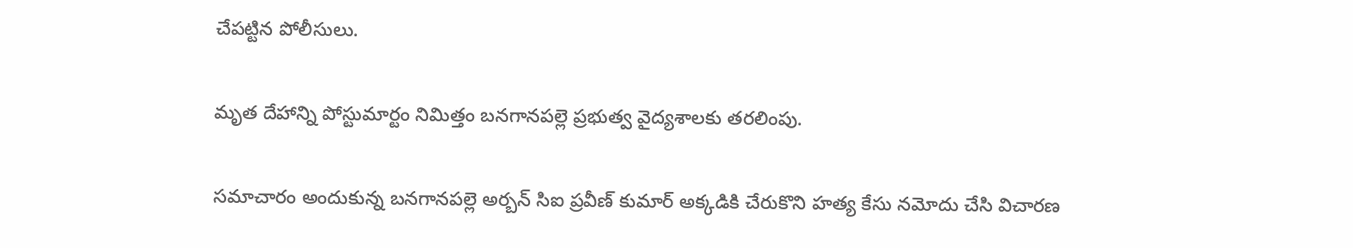చేపట్టిన పోలీసులు.

మృత దేహాన్ని పోస్టుమార్టం నిమిత్తం బనగానపల్లె ప్రభుత్వ వైద్యశాలకు తరలింపు.

సమాచారం అందుకున్న బనగానపల్లె అర్బన్ సిఐ ప్రవీణ్ కుమార్ అక్కడికి చేరుకొని హత్య కేసు నమోదు చేసి విచారణ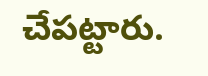చేపట్టారు.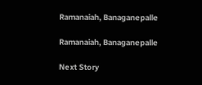Ramanaiah, Banaganepalle

Ramanaiah, Banaganepalle

Next Story